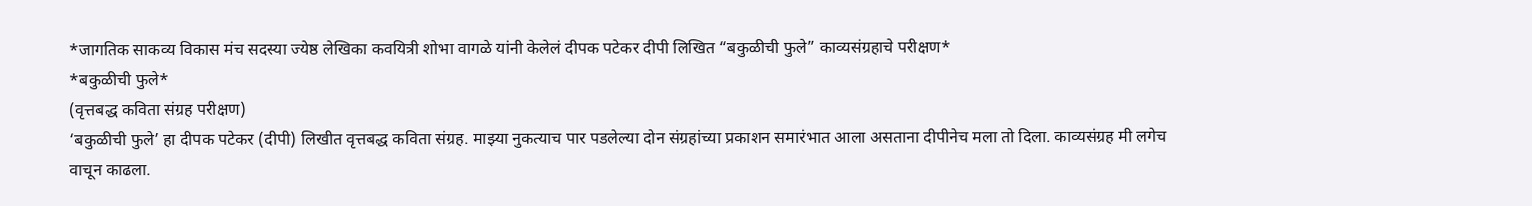*जागतिक साकव्य विकास मंच सदस्या ज्येष्ठ लेखिका कवयित्री शोभा वागळे यांनी केलेलं दीपक पटेकर दीपी लिखित “बकुळीची फुले” काव्यसंग्रहाचे परीक्षण*
*बकुळीची फुले*
(वृत्तबद्ध कविता संग्रह परीक्षण)
‘बकुळीची फुले’ हा दीपक पटेकर (दीपी) लिखीत वृत्तबद्ध कविता संग्रह. माझ्या नुकत्याच पार पडलेल्या दोन संग्रहांच्या प्रकाशन समारंभात आला असताना दीपीनेच मला तो दिला. काव्यसंग्रह मी लगेच वाचून काढला.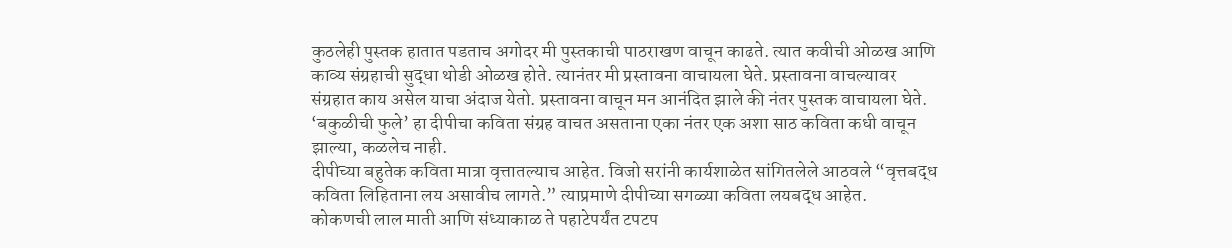कुठलेही पुस्तक हातात पडताच अगोदर मी पुस्तकाची पाठराखण वाचून काढते. त्यात कवीची ओळख आणि काव्य संग्रहाची सुद्धा थोडी ओळख होते. त्यानंतर मी प्रस्तावना वाचायला घेते. प्रस्तावना वाचल्यावर संग्रहात काय असेल याचा अंदाज येतो. प्रस्तावना वाचून मन आनंदित झाले की नंतर पुस्तक वाचायला घेते.
‘बकुळीची फुले’ हा दीपीचा कविता संग्रह वाचत असताना एका नंतर एक अशा साठ कविता कधी वाचून झाल्या, कळलेच नाही.
दीपीच्या बहुतेक कविता मात्रा वृत्तातल्याच आहेत. विजो सरांनी कार्यशाळेत सांगितलेले आठवले “वृत्तबद्ध कविता लिहिताना लय असावीच लागते.” त्याप्रमाणे दीपीच्या सगळ्या कविता लयबद्ध आहेत.
कोकणची लाल माती आणि संध्याकाळ ते पहाटेपर्यंत टपटप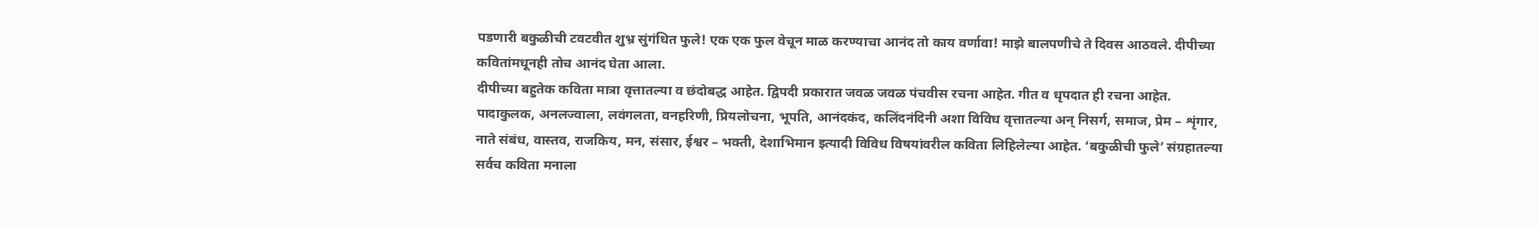पडणारी बकुळीची टवटवीत शुभ्र सुंगंधित फुले! एक एक फुल वेचून माळ करण्याचा आनंद तो काय वर्णावा! माझे बालपणीचे ते दिवस आठवले. दीपीच्या कवितांमधूनही तोच आनंद घेता आला.
दीपीच्या बहुतेक कविता मात्रा वृत्तातल्या व छंदोबद्ध आहेत. द्विपदी प्रकारात जवळ जवळ पंचवीस रचना आहेत. गीत व धृपदात ही रचना आहेत.
पादाकुलक, अनलज्वाला, लवंगलता, वनहरिणी, प्रियलोचना, भूपति, आनंदकंद, कलिंदनंदिनी अशा विविध वृत्तातल्या अन् निसर्ग, समाज, प्रेम – शृंगार, नाते संबंध, वास्तव, राजकिय, मन, संसार, ईश्वर – भक्ती, देशाभिमान इत्यादी विविध विषयांवरील कविता लिहिलेल्या आहेत. ‘बकुळीची फुले’ संग्रहातल्या सर्वच कविता मनाला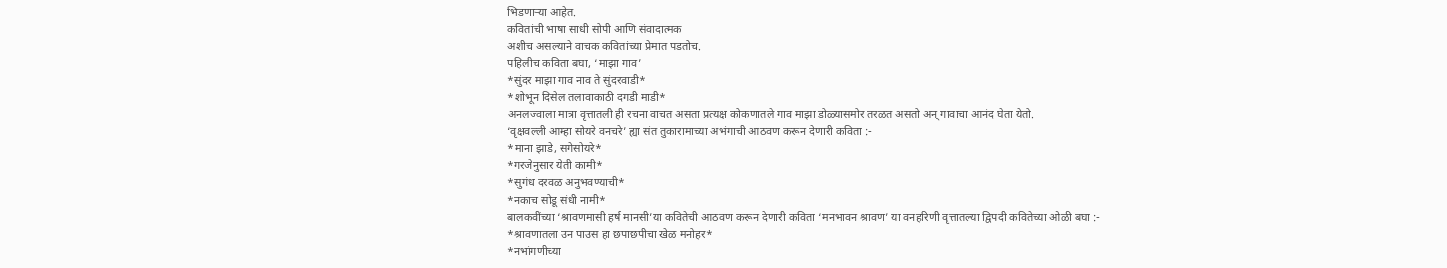भिडणाऱ्या आहेत.
कवितांची भाषा साधी सोपी आणि संवादात्मक
अशीच असल्याने वाचक कवितांच्या प्रेमात पडतोच.
पहिलीच कविता बघा, ‘माझा गाव’
*सुंदर माझा गाव नाव ते सुंदरवाडी*
*शोभून दिसेल तलावाकाठी दगडी माडी*
अनलज्वाला मात्रा वृत्तातली ही रचना वाचत असता प्रत्यक्ष कोकणातले गाव माझा डोळ्यासमोर तरळत असतो अन् गावाचा आनंद घेता येतो.
‘वृक्षवल्ली आम्हा सोयरे वनचरे’ ह्या संत तुकारामाच्या अभंगाची आठवण करून देणारी कविता :-
*माना झाडे, सगेसोयरे*
*गरजेनुसार येती कामी*
*सुगंध दरवळ अनुभवण्याची*
*नकाच सोडू संधी नामी*
बालकवींच्या ‘श्रावणमासी हर्ष मानसी’या कवितेची आठवण करून देणारी कविता ‘मनभावन श्रावण’ या वनहरिणी वृत्तातल्या द्विपदी कवितेच्या ओळी बघा :-
*श्रावणातला उन पाउस हा छपाछपीचा खेळ मनोहर*
*नभांगणीच्या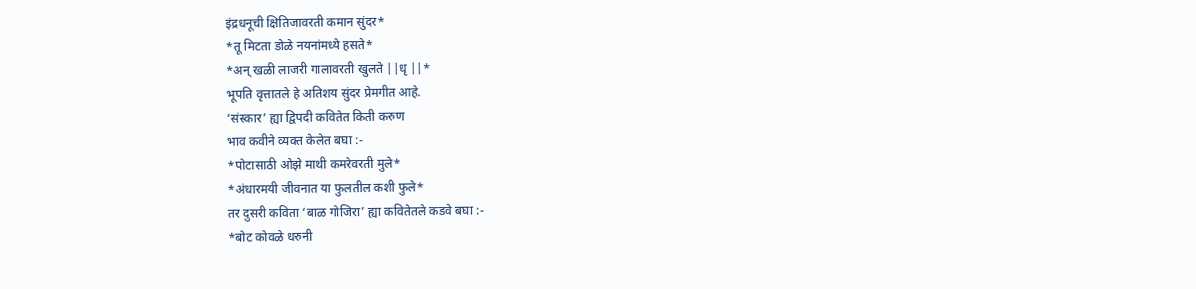इंद्रधनूची क्षितिजावरती कमान सुंदर*
*तू मिटता डोळे नयनांमध्ये हसते*
*अन् खळी लाजरी गालावरती खुलते ||धृ ||*
भूपति वृत्तातले हे अतिशय सुंदर प्रेमगीत आहे.
‘संस्कार’ ह्या द्विपदी कवितेत किती करुण
भाव कवीने व्यक्त केलेत बघा :-
*पोटासाठी ओझे माथी कमरेवरती मुले*
*अंधारमयी जीवनात या फुलतील कशी फुले*
तर दुसरी कविता ‘बाळ गोजिरा’ ह्या कवितेतले कडवे बघा :-
*बोट कोवळे धरुनी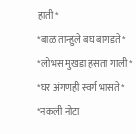हाती*
*बाळ तान्हुले बघ बागडते*
*लोभस मुखडा हसता गाली*
*घर अंगणही स्वर्ग भासते*
*नकली नोटा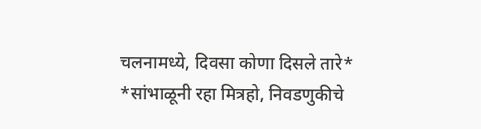चलनामध्ये, दिवसा कोणा दिसले तारे*
*सांभाळूनी रहा मित्रहो, निवडणुकीचे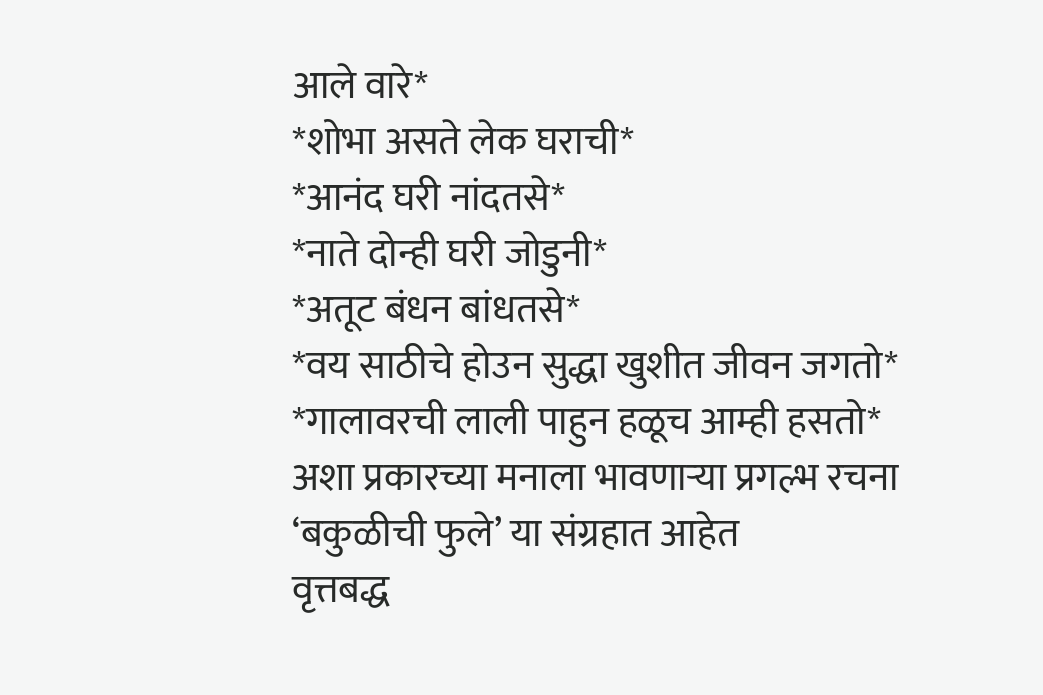आले वारे*
*शोभा असते लेक घराची*
*आनंद घरी नांदतसे*
*नाते दोन्ही घरी जोडुनी*
*अतूट बंधन बांधतसे*
*वय साठीचे होउन सुद्धा खुशीत जीवन जगतो*
*गालावरची लाली पाहुन हळूच आम्ही हसतो*
अशा प्रकारच्या मनाला भावणाऱ्या प्रगल्भ रचना ‘बकुळीची फुले’ या संग्रहात आहेत
वृत्तबद्ध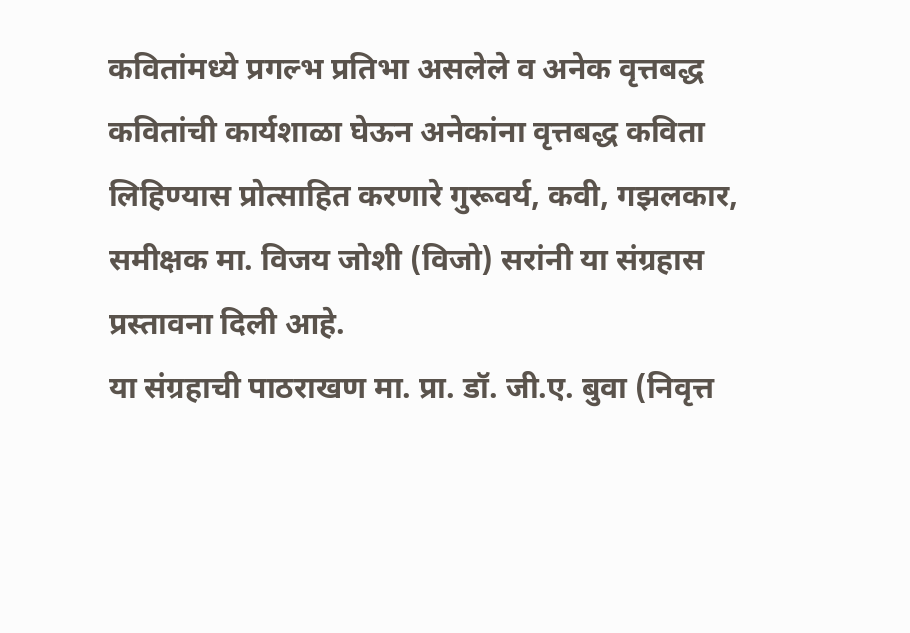कवितांमध्ये प्रगल्भ प्रतिभा असलेले व अनेक वृत्तबद्ध कवितांची कार्यशाळा घेऊन अनेकांना वृत्तबद्ध कविता लिहिण्यास प्रोत्साहित करणारे गुरूवर्य, कवी, गझलकार, समीक्षक मा. विजय जोशी (विजो) सरांनी या संग्रहास प्रस्तावना दिली आहे.
या संग्रहाची पाठराखण मा. प्रा. डॉ. जी.ए. बुवा (निवृत्त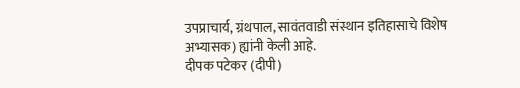उपप्राचार्य, ग्रंथपाल, सावंतवाडी संस्थान इतिहासाचे विशेष अभ्यासक) ह्यांनी केली आहे.
दीपक पटेकर (दीपी)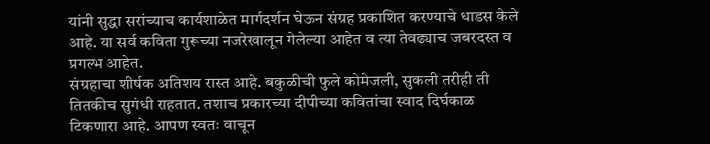यांनी सुद्धा सरांच्याच कार्यशाळेत मार्गदर्शन घेऊन संग्रह प्रकाशित करण्याचे धाडस केले आहे. या सर्व कविता गुरूच्या नजरेखालून गेलेल्या आहेत व त्या तेवढ्याच जबरदस्त व प्रगल्भ आहेत.
संग्रहाचा शीर्षक अतिशय रास्त आहे. बकुळीची फुले कोमेजली, सुकली तरीही ती तितकीच सुगंधी राहतात. तशाच प्रकारच्या दीपीच्या कवितांचा स्वाद दिर्घकाळ टिकणारा आहे. आपण स्वतः वाचून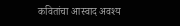कवितांचा आस्वाद अवश्य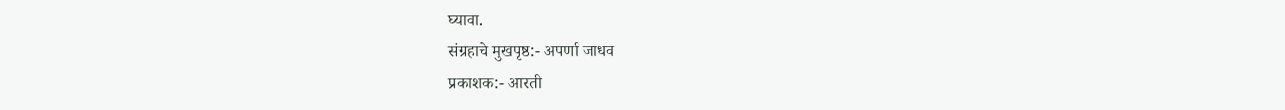घ्यावा.
संग्रहाचे मुखपृष्ठ:- अपर्णा जाधव
प्रकाशक:- आरती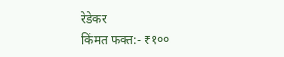रेडेकर
किंमत फक्त:- ₹१००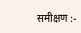समीक्षण :-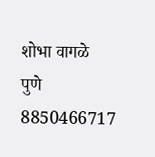शोभा वागळे
पुणे
8850466717